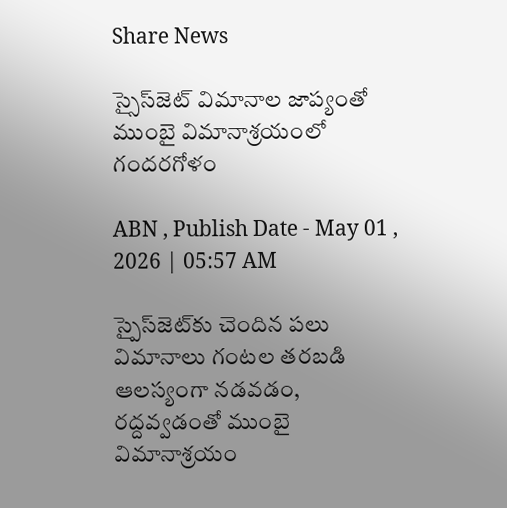Share News

స్సైస్‌జెట్‌ విమానాల జాప్యంతో ముంబై విమానాశ్రయంలో గందరగోళం

ABN , Publish Date - May 01 , 2026 | 05:57 AM

స్పైస్‌జెట్‌కు చెందిన పలు విమానాలు గంటల తరబడి ఆలస్యంగా నడవడం, రద్దవ్వడంతో ముంబై విమానాశ్రయం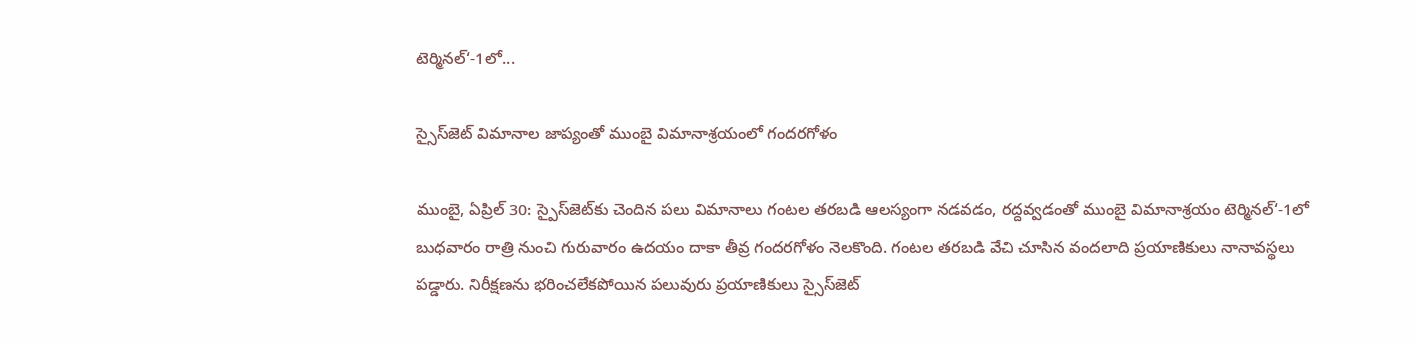టెర్మినల్‌‘-1లో...

స్సైస్‌జెట్‌ విమానాల జాప్యంతో ముంబై విమానాశ్రయంలో గందరగోళం

ముంబై, ఏప్రిల్‌ 30: స్పైస్‌జెట్‌కు చెందిన పలు విమానాలు గంటల తరబడి ఆలస్యంగా నడవడం, రద్దవ్వడంతో ముంబై విమానాశ్రయం టెర్మినల్‌‘-1లో బుధవారం రాత్రి నుంచి గురువారం ఉదయం దాకా తీవ్ర గందరగోళం నెలకొంది. గంటల తరబడి వేచి చూసిన వందలాది ప్రయాణికులు నానావస్థలు పడ్డారు. నిరీక్షణను భరించలేకపోయిన పలువురు ప్రయాణికులు స్సైస్‌జెట్‌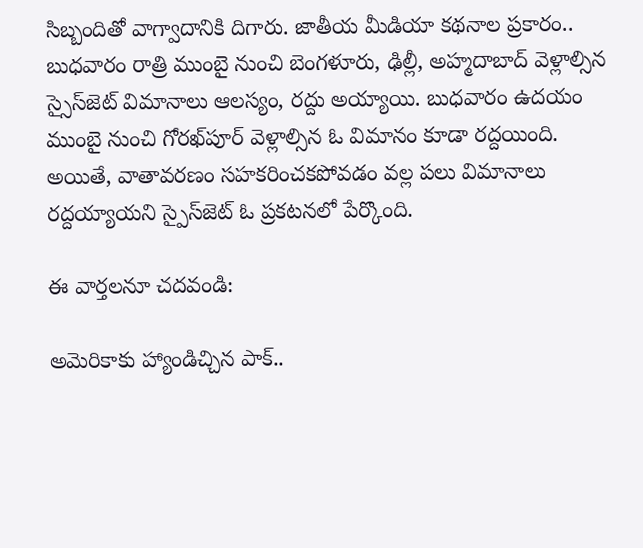సిబ్బందితో వాగ్వాదానికి దిగారు. జాతీయ మీడియా కథనాల ప్రకారం.. బుధవారం రాత్రి ముంబై నుంచి బెంగళూరు, ఢిల్లీ, అహ్మదాబాద్‌ వెళ్లాల్సిన స్సైస్‌జెట్‌ విమానాలు ఆలస్యం, రద్దు అయ్యాయి. బుధవారం ఉదయం ముంబై నుంచి గోరఖ్‌పూర్‌ వెళ్లాల్సిన ఓ విమానం కూడా రద్దయింది. అయితే, వాతావరణం సహకరించకపోవడం వల్ల పలు విమానాలు రద్దయ్యాయని స్పైస్‌జెట్‌ ఓ ప్రకటనలో పేర్కొంది.

ఈ వార్తలనూ చదవండి:

అమెరికాకు హ్యాండిచ్చిన పాక్..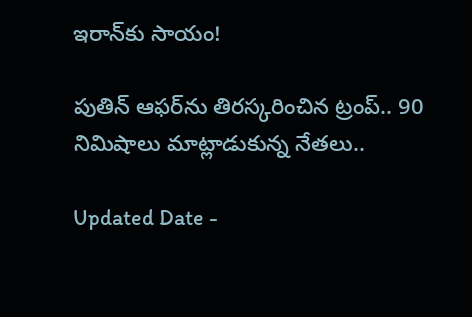ఇరాన్‌కు సాయం!

పుతిన్ ఆఫర్‌ను తిరస్కరించిన ట్రంప్.. 90 నిమిషాలు మాట్లాడుకున్న నేతలు..

Updated Date -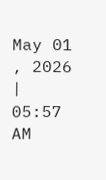May 01 , 2026 | 05:57 AM